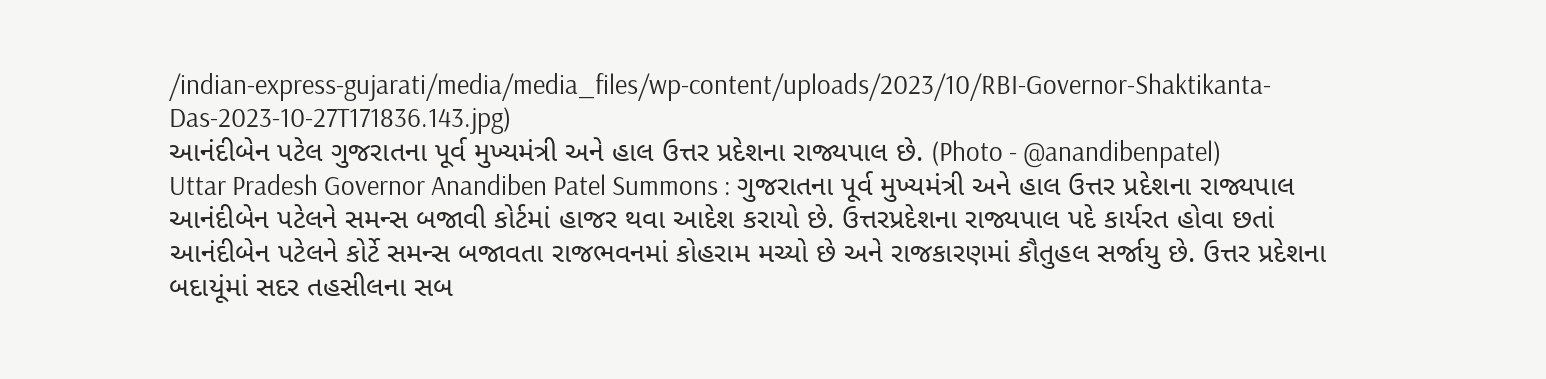/indian-express-gujarati/media/media_files/wp-content/uploads/2023/10/RBI-Governor-Shaktikanta-Das-2023-10-27T171836.143.jpg)
આનંદીબેન પટેલ ગુજરાતના પૂર્વ મુખ્યમંત્રી અને હાલ ઉત્તર પ્રદેશના રાજ્યપાલ છે. (Photo - @anandibenpatel)
Uttar Pradesh Governor Anandiben Patel Summons : ગુજરાતના પૂર્વ મુખ્યમંત્રી અને હાલ ઉત્તર પ્રદેશના રાજ્યપાલ આનંદીબેન પટેલને સમન્સ બજાવી કોર્ટમાં હાજર થવા આદેશ કરાયો છે. ઉત્તરપ્રદેશના રાજ્યપાલ પદે કાર્યરત હોવા છતાં આનંદીબેન પટેલને કોર્ટે સમન્સ બજાવતા રાજભવનમાં કોહરામ મચ્યો છે અને રાજકારણમાં કૌતુહલ સર્જાયુ છે. ઉત્તર પ્રદેશના બદાયૂંમાં સદર તહસીલના સબ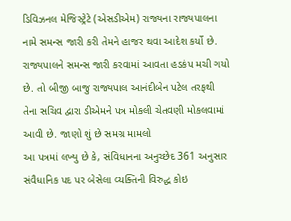ડિવિઝનલ મેજિસ્ટ્રેટે (એસડીએમ) રાજ્યના રાજ્યપાલના નામે સમન્સ જારી કરી તેમને હાજર થવા આદેશ કર્યો છે. રાજ્યપાલને સમન્સ જારી કરવામાં આવતા હડકંપ મચી ગયો છે. તો બીજી બાજુ રાજ્યપાલ આનંદીબેન પટેલ તરફથી તેના સચિવ દ્વારા ડીએમને પત્ર મોકલી ચેતવણી મોકલવામાં આવી છે. જાણો શું છે સમગ્ર મામલો
આ પત્રમાં લખ્યુ છે કે, સંવિધાનના અનુચ્છેદ 361 અનુસાર સંવૈધાનિક પદ પર બેસેલા વ્યક્તિની વિરુદ્ધ કોઇ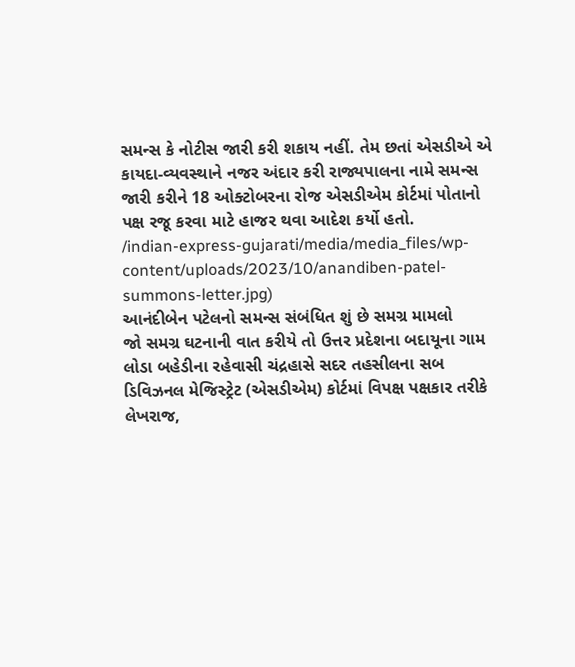સમન્સ કે નોટીસ જારી કરી શકાય નહીં. તેમ છતાં એસડીએ એ કાયદા-વ્યવસ્થાને નજર અંદાર કરી રાજ્યપાલના નામે સમન્સ જારી કરીને 18 ઓક્ટોબરના રોજ એસડીએમ કોર્ટમાં પોતાનો પક્ષ રજૂ કરવા માટે હાજર થવા આદેશ કર્યો હતો.
/indian-express-gujarati/media/media_files/wp-content/uploads/2023/10/anandiben-patel-summons-letter.jpg)
આનંદીબેન પટેલનો સમન્સ સંબંધિત શું છે સમગ્ર મામલો
જો સમગ્ર ઘટનાની વાત કરીયે તો ઉત્તર પ્રદેશના બદાયૂના ગામ લોડા બહેડીના રહેવાસી ચંદ્રહાસે સદર તહસીલના સબ ડિવિઝનલ મેજિસ્ટ્રેટ (એસડીએમ) કોર્ટમાં વિપક્ષ પક્ષકાર તરીકે લેખરાજ,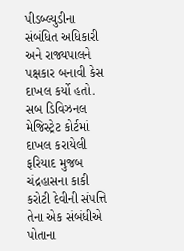પીડબ્લ્યુડીના સંબંધિત અધિકારી અને રાજ્યપાલને પક્ષકાર બનાવી કેસ દાખલ કર્યો હતો. સબ ડિવિઝનલ મેજિસ્ટ્રેટ કોર્ટમાં દાખલ કરાયેલી ફરિયાદ મુજબ ચંદ્રહાસના કાકી કરોટી દેવીની સંપત્તિ તેના એક સંબંધીએ પોતાના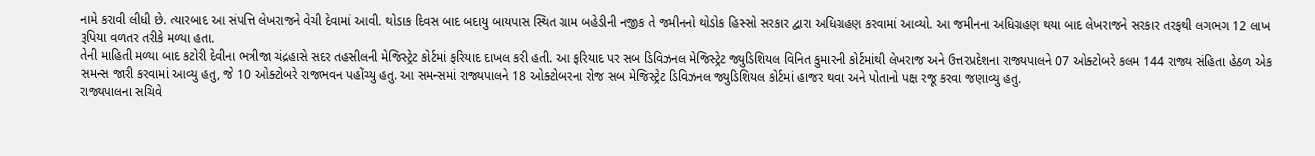નામે કરાવી લીધી છે. ત્યારબાદ આ સંપત્તિ લેખરાજને વેચી દેવામાં આવી. થોડાક દિવસ બાદ બદાયુ બાયપાસ સ્થિત ગ્રામ બહેડીની નજીક તે જમીનનો થોડોક હિસ્સો સરકાર દ્વારા અધિગ્રહણ કરવામાં આવ્યો. આ જમીનના અધિગ્રહણ થયા બાદ લેખરાજને સરકાર તરફથી લગભગ 12 લાખ રૂપિયા વળતર તરીકે મળ્યા હતા.
તેની માહિતી મળ્યા બાદ કટોરી દેવીના ભત્રીજા ચંદ્રહાસે સદર તહસીલની મેજિસ્ટ્રેટ કોર્ટમાં ફરિયાદ દાખલ કરી હતી. આ ફરિયાદ પર સબ ડિવિઝનલ મેજિસ્ટ્રેટ જ્યુડિશિયલ વિનિત કુમારની કોર્ટમાંથી લેખરાજ અને ઉત્તરપ્રદેશના રાજ્યપાલને 07 ઓક્ટોબરે કલમ 144 રાજ્ય સંહિતા હેઠળ એક સમન્સ જારી કરવામાં આવ્યુ હતુ, જે 10 ઓક્ટોબરે રાજભવન પહોંચ્યુ હતુ. આ સમન્સમાં રાજ્યપાલને 18 ઓક્ટોબરના રોજ સબ મેજિસ્ટ્રેટ ડિવિઝનલ જ્યુડિશિયલ કોર્ટમાં હાજર થવા અને પોતાનો પક્ષ રજૂ કરવા જણાવ્યુ હતુ.
રાજ્યપાલના સચિવે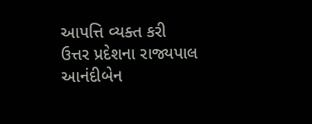આપત્તિ વ્યક્ત કરી
ઉત્તર પ્રદેશના રાજ્યપાલ આનંદીબેન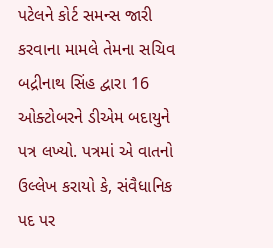પટેલને કોર્ટ સમન્સ જારી કરવાના મામલે તેમના સચિવ બદ્રીનાથ સિંહ દ્વારા 16 ઓક્ટોબરને ડીએમ બદાયુને પત્ર લખ્યો. પત્રમાં એ વાતનો ઉલ્લેખ કરાયો કે, સંવૈધાનિક પદ પર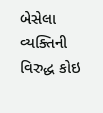બેસેલા વ્યક્તિની વિરુદ્ધ કોઇ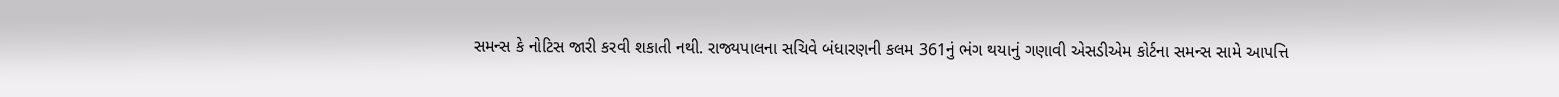સમન્સ કે નોટિસ જારી કરવી શકાતી નથી. રાજ્યપાલના સચિવે બંધારણની કલમ 361નું ભંગ થયાનું ગણાવી એસડીએમ કોર્ટના સમન્સ સામે આપત્તિ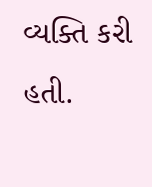વ્યક્તિ કરી હતી.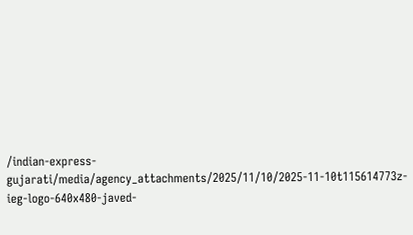/indian-express-gujarati/media/agency_attachments/2025/11/10/2025-11-10t115614773z-ieg-logo-640x480-javed-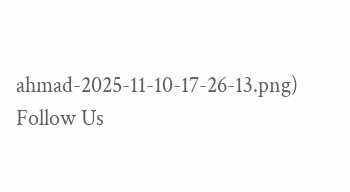ahmad-2025-11-10-17-26-13.png)
Follow Us